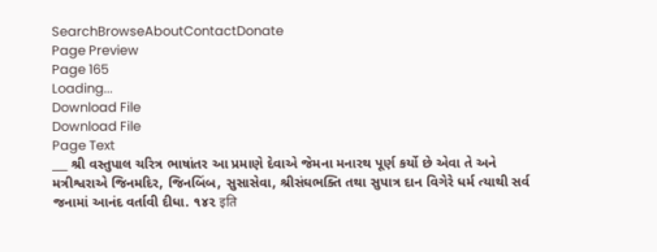SearchBrowseAboutContactDonate
Page Preview
Page 165
Loading...
Download File
Download File
Page Text
___ શ્રી વસ્તુપાલ ચરિત્ર ભાષાંતર આ પ્રમાણે દેવાએ જેમના મનારથ પૂર્ણ કર્યો છે એવા તે અને મત્રીશ્વરાએ જિનમદિર, જિનબિંબ, સુસાસેવા, શ્રીસંઘભક્તિ તથા સુપાત્ર દાન વિગેરે ધર્મ ત્યાથી સર્વ જનામાં આનંદ વર્તાવી દીધા. ૧૪૨ इति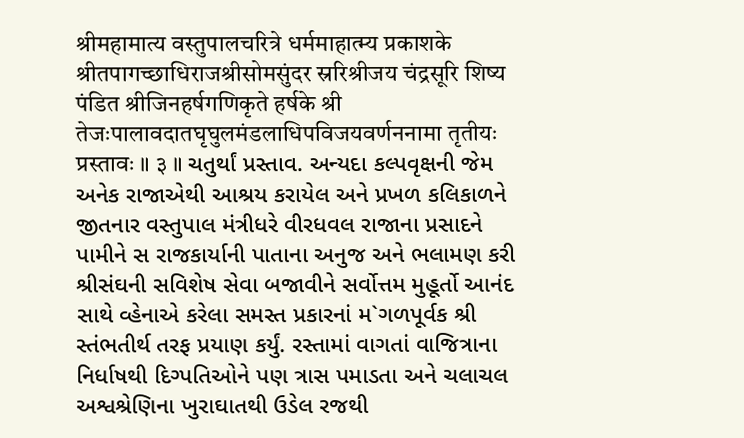श्रीमहामात्य वस्तुपालचरित्रे धर्ममाहात्म्य प्रकाशके श्रीतपागच्छाधिराजश्रीसोमसुंदर स्ररिश्रीजय चंद्रसूरि शिष्य पंडित श्रीजिनहर्षगणिकृते हर्षके श्री तेजःपालावदातघृघुलमंडलाधिपविजयवर्णननामा तृतीयः प्रस्तावः ॥ ३ ॥ ચતુર્થાં પ્રસ્તાવ. અન્યદા કલ્પવૃક્ષની જેમ અનેક રાજાએથી આશ્રય કરાયેલ અને પ્રખળ કલિકાળને જીતનાર વસ્તુપાલ મંત્રીધરે વીરધવલ રાજાના પ્રસાદને પામીને સ રાજકાર્યાની પાતાના અનુજ અને ભલામણ કરી શ્રીસંઘની સવિશેષ સેવા બજાવીને સર્વોત્તમ મુહૂર્તો આનંદ સાથે વ્હેનાએ કરેલા સમસ્ત પ્રકારનાં મ`ગળપૂર્વક શ્રી સ્તંભતીર્થ તરફ પ્રયાણ કર્યું. રસ્તામાં વાગતાં વાજિત્રાના નિર્ધાષથી દિગ્પતિઓને પણ ત્રાસ પમાડતા અને ચલાચલ અશ્વશ્રેણિના ખુરાઘાતથી ઉડેલ રજથી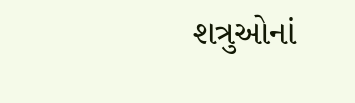શત્રુઓનાં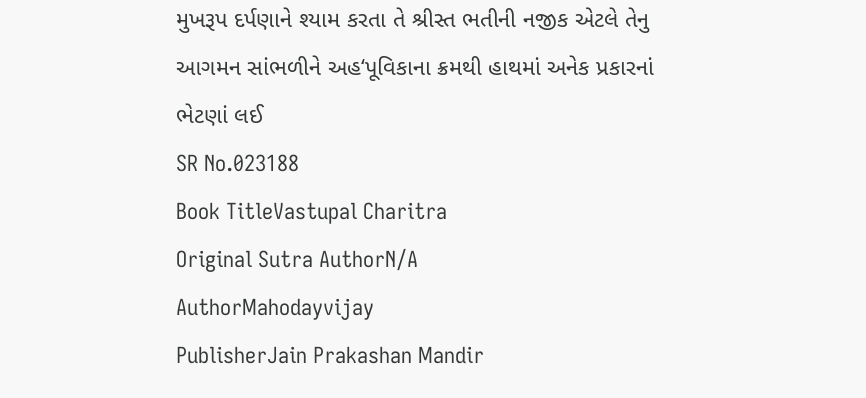મુખરૂપ દર્પણાને શ્યામ કરતા તે શ્રીસ્ત ભતીની નજીક એટલે તેનુ આગમન સાંભળીને અહ‘પૂવિકાના ક્રમથી હાથમાં અનેક પ્રકારનાં ભેટણાં લઈ
SR No.023188
Book TitleVastupal Charitra
Original Sutra AuthorN/A
AuthorMahodayvijay
PublisherJain Prakashan Mandir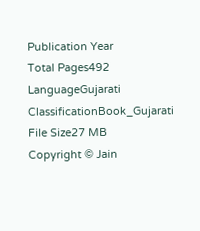Publication Year
Total Pages492
LanguageGujarati
ClassificationBook_Gujarati
File Size27 MB
Copyright © Jain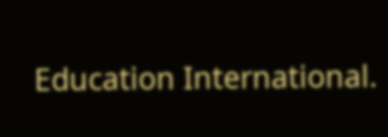Education International.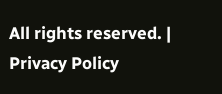All rights reserved. | Privacy Policy